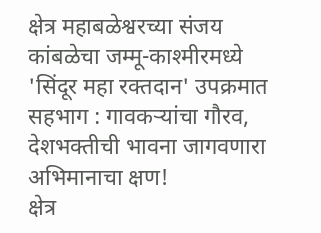क्षेत्र महाबळेश्वरच्या संजय कांबळेचा जम्मू-काश्मीरमध्ये 'सिंदूर महा रक्तदान' उपक्रमात सहभाग : गावकऱ्यांचा गौरव, देशभक्तीची भावना जागवणारा अभिमानाचा क्षण!
क्षेत्र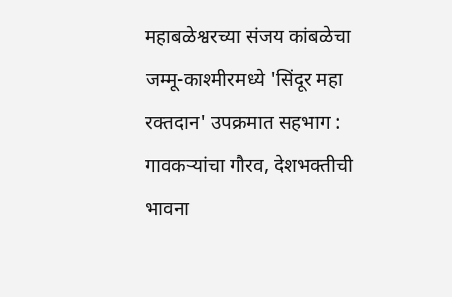महाबळेश्वरच्या संजय कांबळेचा जम्मू-काश्मीरमध्ये 'सिंदूर महा रक्तदान' उपक्रमात सहभाग : गावकऱ्यांचा गौरव, देशभक्तीची भावना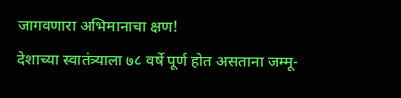जागवणारा अभिमानाचा क्षण!
देशाच्या स्वातंत्र्याला ७८ वर्षे पूर्ण होत असताना जम्मू-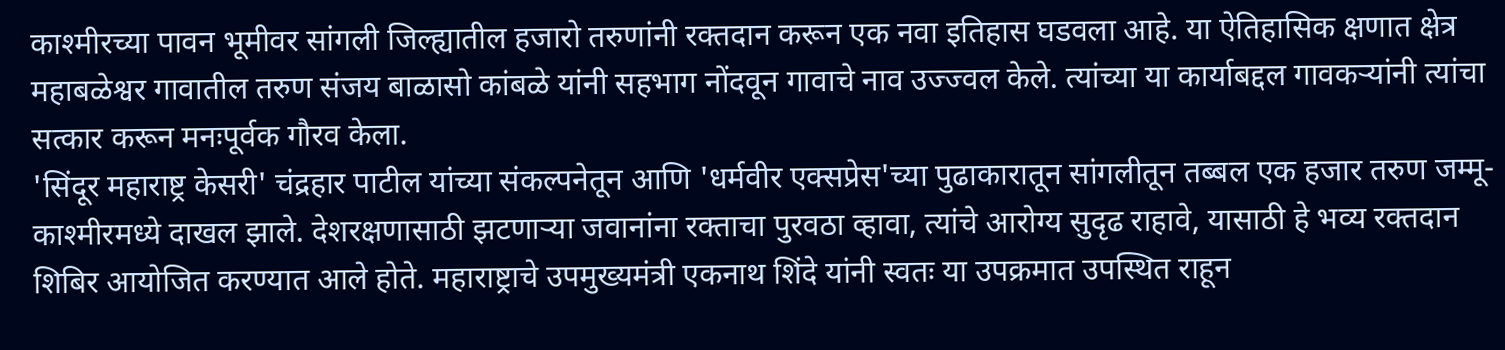काश्मीरच्या पावन भूमीवर सांगली जिल्ह्यातील हजारो तरुणांनी रक्तदान करून एक नवा इतिहास घडवला आहे. या ऐतिहासिक क्षणात क्षेत्र महाबळेश्वर गावातील तरुण संजय बाळासो कांबळे यांनी सहभाग नोंदवून गावाचे नाव उज्ज्वल केले. त्यांच्या या कार्याबद्दल गावकऱ्यांनी त्यांचा सत्कार करून मनःपूर्वक गौरव केला.
'सिंदूर महाराष्ट्र केसरी' चंद्रहार पाटील यांच्या संकल्पनेतून आणि 'धर्मवीर एक्सप्रेस'च्या पुढाकारातून सांगलीतून तब्बल एक हजार तरुण जम्मू-काश्मीरमध्ये दाखल झाले. देशरक्षणासाठी झटणाऱ्या जवानांना रक्ताचा पुरवठा व्हावा, त्यांचे आरोग्य सुदृढ राहावे, यासाठी हे भव्य रक्तदान शिबिर आयोजित करण्यात आले होते. महाराष्ट्राचे उपमुख्यमंत्री एकनाथ शिंदे यांनी स्वतः या उपक्रमात उपस्थित राहून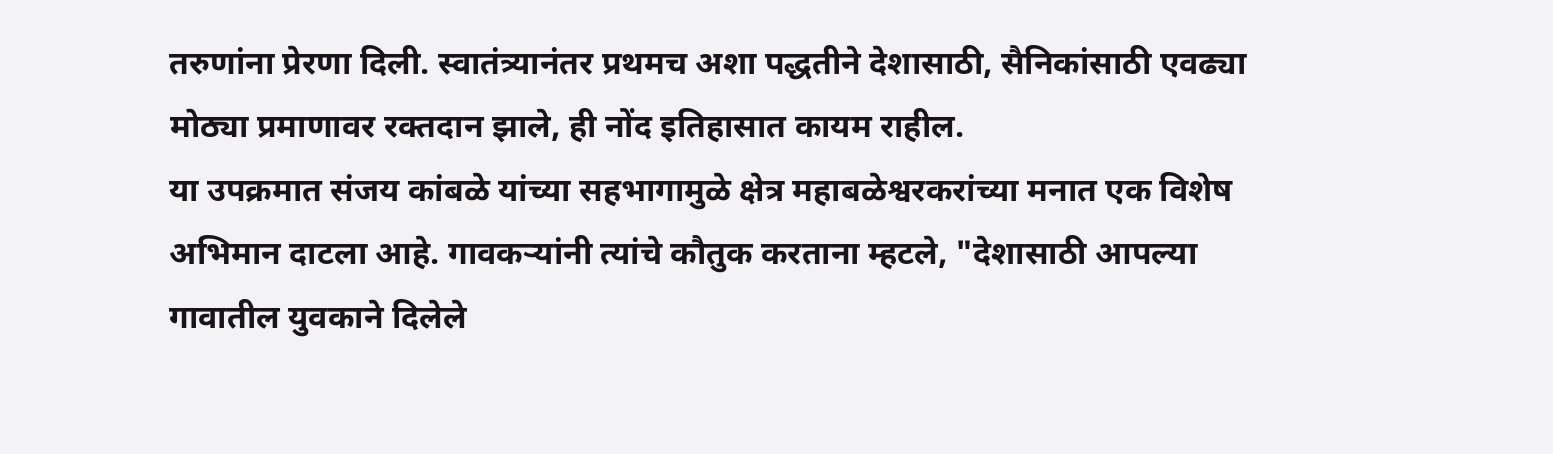तरुणांना प्रेरणा दिली. स्वातंत्र्यानंतर प्रथमच अशा पद्धतीने देशासाठी, सैनिकांसाठी एवढ्या मोठ्या प्रमाणावर रक्तदान झाले, ही नोंद इतिहासात कायम राहील.
या उपक्रमात संजय कांबळे यांच्या सहभागामुळे क्षेत्र महाबळेश्वरकरांच्या मनात एक विशेष अभिमान दाटला आहे. गावकऱ्यांनी त्यांचे कौतुक करताना म्हटले, "देशासाठी आपल्या गावातील युवकाने दिलेले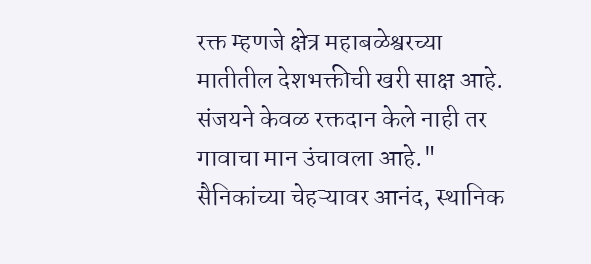रक्त म्हणजे क्षेत्र महाबळेश्वरच्या मातीतील देशभक्तीची खरी साक्ष आहे. संजयने केवळ रक्तदान केले नाही तर गावाचा मान उंचावला आहे."
सैनिकांच्या चेहऱ्यावर आनंद, स्थानिक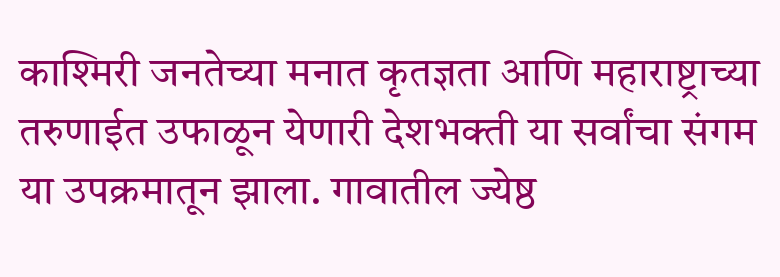काश्मिरी जनतेच्या मनात कृतज्ञता आणि महाराष्ट्राच्या तरुणाईत उफाळून येणारी देशभक्ती या सर्वांचा संगम या उपक्रमातून झाला. गावातील ज्येष्ठ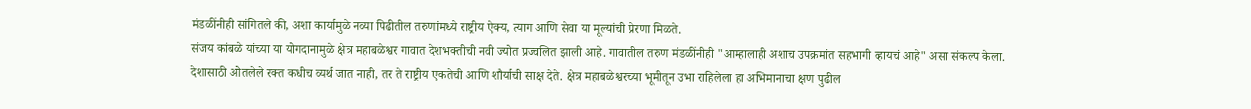मंडळींनीही सांगितले की, अशा कार्यामुळे नव्या पिढीतील तरुणांमध्ये राष्ट्रीय ऐक्य, त्याग आणि सेवा या मूल्यांची प्रेरणा मिळते.
संजय कांबळे यांच्या या योगदानामुळे क्षेत्र महाबळेश्वर गावात देशभक्तीची नवी ज्योत प्रज्वलित झाली आहे. गावातील तरुण मंडळींनीही "आम्हालाही अशाच उपक्रमांत सहभागी व्हायचं आहे" असा संकल्प केला.
देशासाठी ओतलेले रक्त कधीच व्यर्थ जात नाही, तर ते राष्ट्रीय एकतेची आणि शौर्याची साक्ष देते. क्षेत्र महाबळेश्वरच्या भूमीतून उभा राहिलेला हा अभिमानाचा क्षण पुढील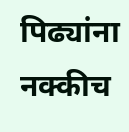पिढ्यांना नक्कीच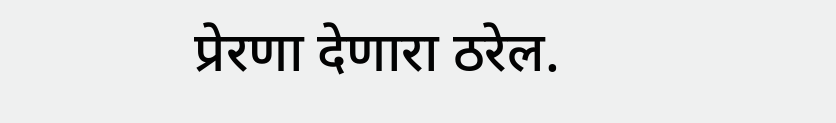प्रेरणा देणारा ठरेल.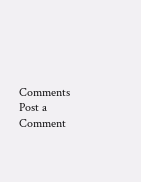Comments
Post a Comment